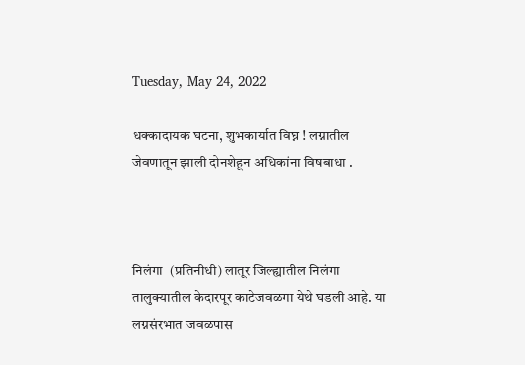Tuesday, May 24, 2022

धक्कादायक घटना, शुभकार्यात विघ्न ! लग्नातील जेवणातून झाली दोनशेहून अधिकांना विषबाधा .



निलंगा  (प्रतिनीधी) लातूर जिल्ह्यातील निलंगा तालुक्यातील केदारपूर काटेजवळगा येथे घडली आहे. या लग्नसंरभात जवळपास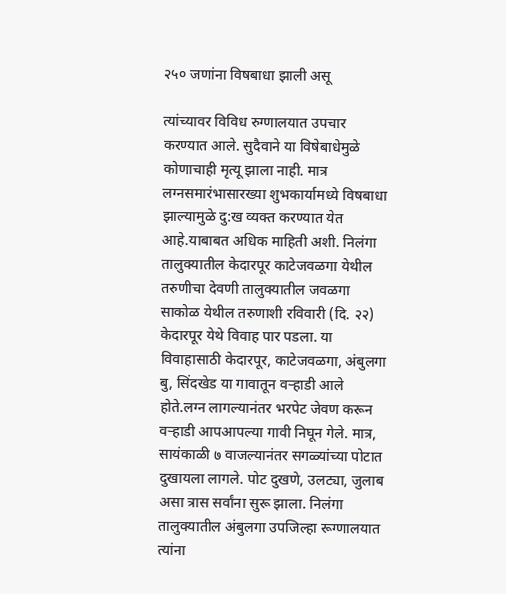२५० जणांना विषबाधा झाली असू

त्यांच्यावर विविध रुग्णालयात उपचार करण्यात आले. सुदैवाने या विषेबाधेमुळे कोणाचाही मृत्यू झाला नाही. मात्र लग्नसमारंभासारख्या शुभकार्यामध्ये विषबाधा झाल्यामुळे दु:ख व्यक्त करण्यात येत आहे.याबाबत अधिक माहिती अशी. निलंगा तालुक्यातील केदारपूर काटेजवळगा येथील तरुणीचा देवणी तालुक्यातील जवळगा साकोळ येथील तरुणाशी रविवारी (दि. २२) केदारपूर येथे विवाह पार पडला. या विवाहासाठी केदारपूर, काटेजवळगा, अंबुलगा बु, सिंदखेड या गावातून वऱ्हाडी आले होते.लग्न लागल्यानंतर भरपेट जेवण करून वऱ्हाडी आपआपल्या गावी निघून गेले. मात्र, सायंकाळी ७ वाजल्यानंतर सगळ्यांच्या पोटात दुखायला लागले. पोट दुखणे, उलट्या, जुलाब असा त्रास सर्वांना सुरू झाला. निलंगा तालुक्यातील अंबुलगा उपजिल्हा रूग्णालयात त्यांना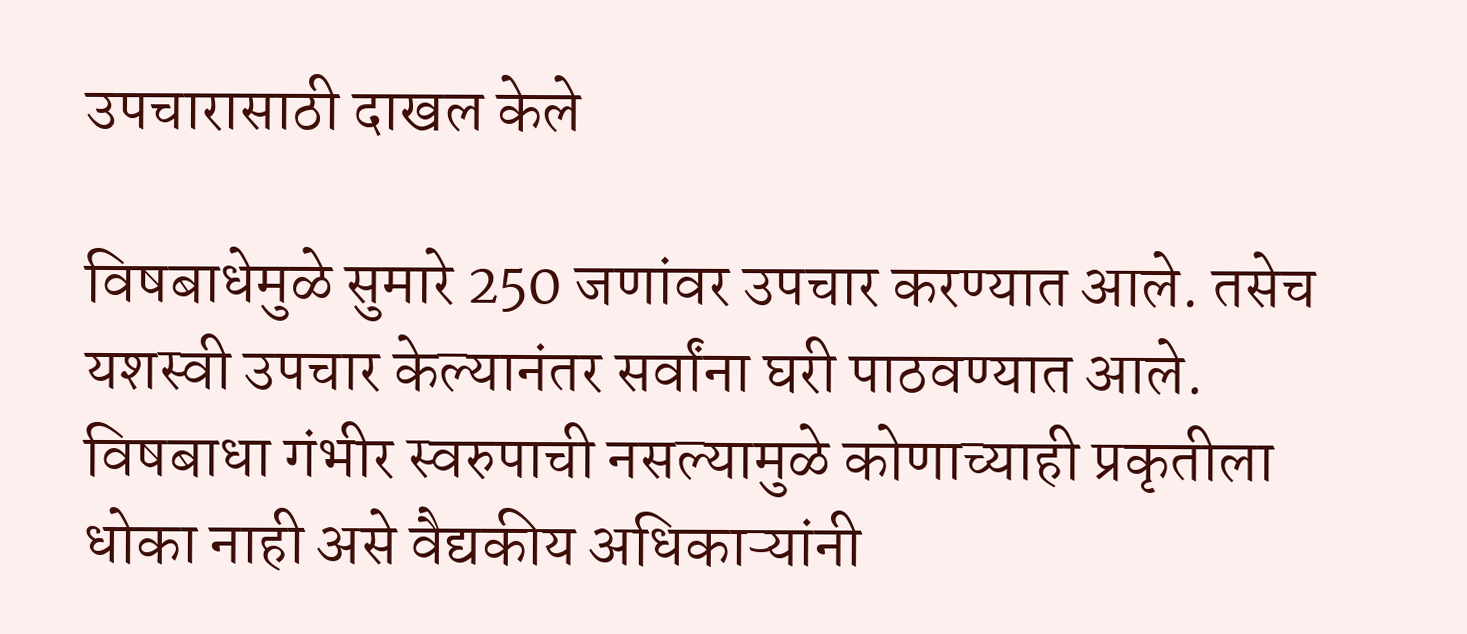उपचारासाठी दाखल केले

विषबाधेमुळे सुमारे 250 जणांवर उपचार करण्यात आले. तसेच यशस्वी उपचार केल्यानंतर सर्वांना घरी पाठवण्यात आले. विषबाधा गंभीर स्वरुपाची नसल्यामुळे कोणाच्याही प्रकृतीला धोका नाही असे वैद्यकीय अधिकाऱ्यांनी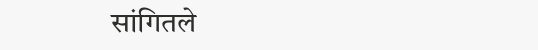सांगितले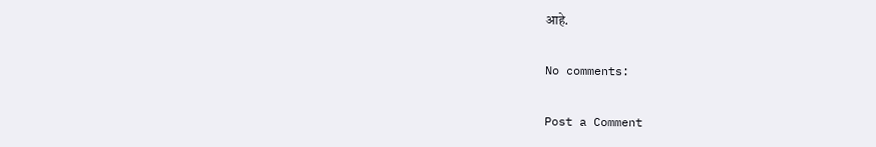आहे.

No comments:

Post a Comment